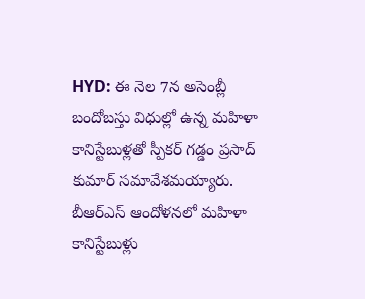HYD: ఈ నెల 7న అసెంబ్లీ బందోబస్తు విధుల్లో ఉన్న మహిళా కానిస్టేబుళ్లతో స్పీకర్ గడ్డం ప్రసాద్ కుమార్ సమావేశమయ్యారు. బీఆర్ఎస్ ఆందోళనలో మహిళా కానిస్టేబుళ్లు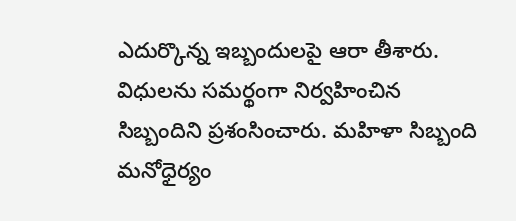ఎదుర్కొన్న ఇబ్బందులపై ఆరా తీశారు. విధులను సమర్థంగా నిర్వహించిన సిబ్బందిని ప్రశంసించారు. మహిళా సిబ్బంది మనోధైర్యం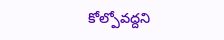కోల్పోవద్దని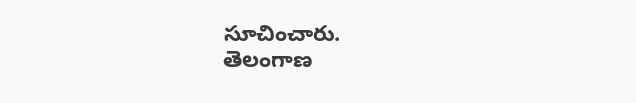సూచించారు.
తెలంగాణ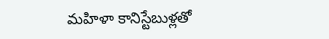మహిళా కానిస్టేబుళ్లతో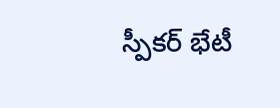స్పీకర్ భేటీ